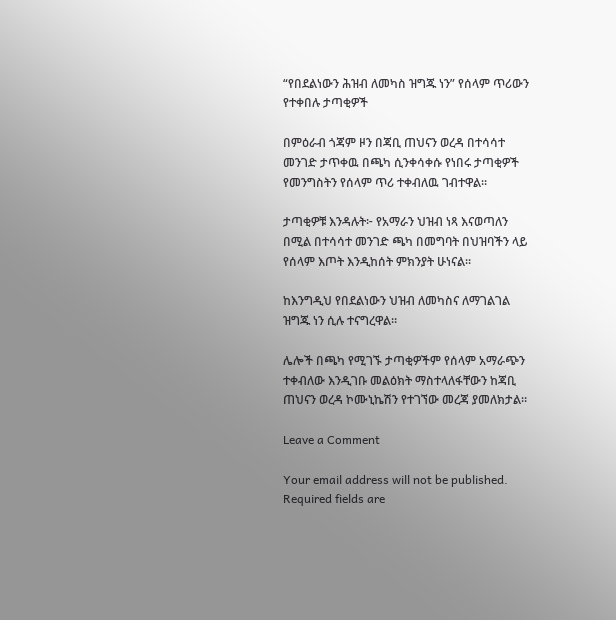“የበደልነውን ሕዝብ ለመካስ ዝግጁ ነን” የሰላም ጥሪውን የተቀበሉ ታጣቂዎች

በምዕራብ ጎጃም ዞን በጃቢ ጠህናን ወረዳ በተሳሳተ መንገድ ታጥቀዉ በጫካ ሲንቀሳቀሱ የነበሩ ታጣቂዎች የመንግስትን የሰላም ጥሪ ተቀብለዉ ገብተዋል።

ታጣቂዎቹ እንዳሉት፦ የአማራን ህዝብ ነጻ እናወጣለን በሚል በተሳሳተ መንገድ ጫካ በመግባት በህዝባችን ላይ የሰላም እጦት እንዲከሰት ምክንያት ሁነናል።

ከእንግዲህ የበደልነውን ህዝብ ለመካስና ለማገልገል ዝግጁ ነን ሲሉ ተናግረዋል።

ሌሎች በጫካ የሚገኙ ታጣቂዎችም የሰላም አማራጭን ተቀብለው እንዲገቡ መልዕክት ማስተላለፋቸውን ከጃቢ ጠህናን ወረዳ ኮሙኒኬሽን የተገኘው መረጃ ያመለክታል።

Leave a Comment

Your email address will not be published. Required fields are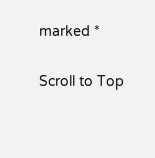marked *

Scroll to Top